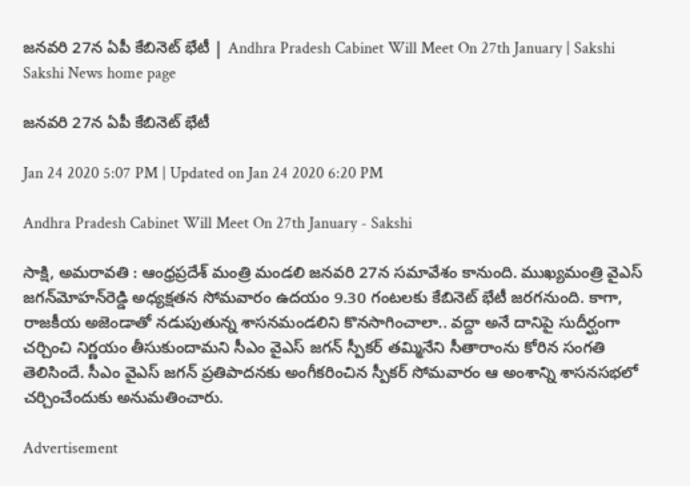జనవరి 27న ఏపీ కేబినెట్‌ భేటీ | Andhra Pradesh Cabinet Will Meet On 27th January | Sakshi
Sakshi News home page

జనవరి 27న ఏపీ కేబినెట్‌ భేటీ

Jan 24 2020 5:07 PM | Updated on Jan 24 2020 6:20 PM

Andhra Pradesh Cabinet Will Meet On 27th January - Sakshi

సాక్షి, అమరావతి : ఆంధ్రప్రదేశ్‌ మంత్రి మండలి జనవరి 27న సమావేశం కానుంది. ముఖ్యమంత్రి వైఎస్‌ జగన్‌మోహన్‌రెడ్డి అధ్యక్షతన సోమవారం ఉదయం 9.30 గంటలకు కేబినెట్‌ భేటీ జరగనుంది. కాగా, రాజకీయ అజెండాతో నడుపుతున్న శాసనమండలిని కొనసాగించాలా.. వద్దా అనే దానిపై సుదీర్ఘంగా చర్చించి నిర్ణయం తీసుకుందామని సీఎం వైఎస్‌ జగన్‌ స్పీకర్‌ తమ్మినేని సీతారాంను కోరిన సంగతి తెలిసిందే. సీఎం వైఎస్‌ జగన్‌ ప్రతిపాదనకు అంగీకరించిన స్పీకర్‌ సోమవారం ఆ అంశాన్ని శాసనసభలో చర్చించేందుకు అనుమతించారు.

Advertisement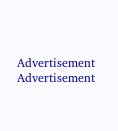Advertisement
Advertisement